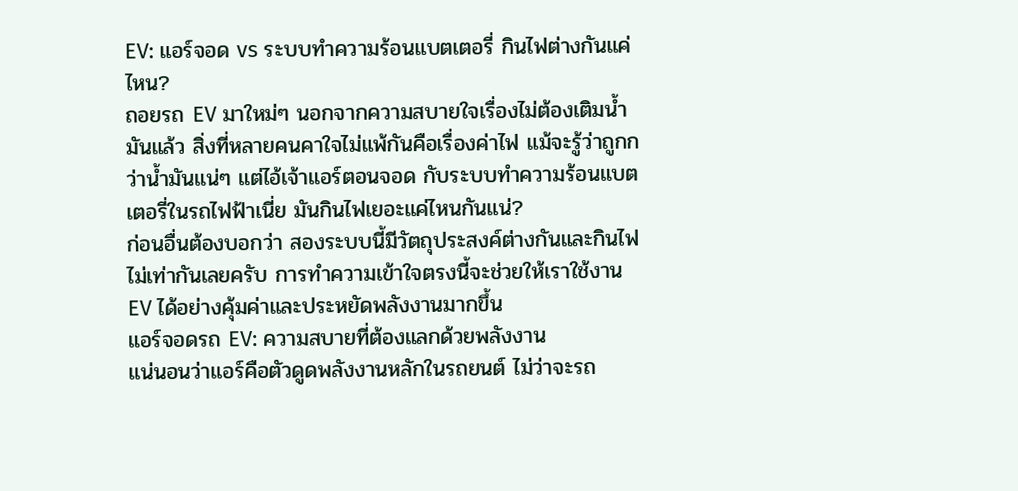EV: แอร์จอด vs ระบบทำความร้อนแบตเตอรี่ กินไฟต่างกันแค่ไหน?
ถอยรถ EV มาใหม่ๆ นอกจากความสบายใจเรื่องไม่ต้องเติมน้ำมันแล้ว สิ่งที่หลายคนคาใจไม่แพ้กันคือเรื่องค่าไฟ แม้จะรู้ว่าถูกกว่าน้ำมันแน่ๆ แต่ไอ้เจ้าแอร์ตอนจอด กับระบบทำความร้อนแบตเตอรี่ในรถไฟฟ้าเนี่ย มันกินไฟเยอะแค่ไหนกันแน่?
ก่อนอื่นต้องบอกว่า สองระบบนี้มีวัตถุประสงค์ต่างกันและกินไฟไม่เท่ากันเลยครับ การทำความเข้าใจตรงนี้จะช่วยให้เราใช้งาน EV ได้อย่างคุ้มค่าและประหยัดพลังงานมากขึ้น
แอร์จอดรถ EV: ความสบายที่ต้องแลกด้วยพลังงาน
แน่นอนว่าแอร์คือตัวดูดพลังงานหลักในรถยนต์ ไม่ว่าจะรถ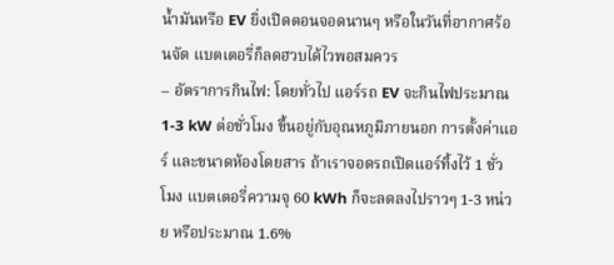น้ำมันหรือ EV ยิ่งเปิดตอนจอดนานๆ หรือในวันที่อากาศร้อนจัด แบตเตอรี่ก็ลดฮวบได้ไวพอสมควร
– อัตราการกินไฟ: โดยทั่วไป แอร์รถ EV จะกินไฟประมาณ 1-3 kW ต่อชั่วโมง ขึ้นอยู่กับอุณหภูมิภายนอก การตั้งค่าแอร์ และขนาดห้องโดยสาร ถ้าเราจอดรถเปิดแอร์ทิ้งไว้ 1 ชั่วโมง แบตเตอรี่ความจุ 60 kWh ก็จะลดลงไปราวๆ 1-3 หน่วย หรือประมาณ 1.6%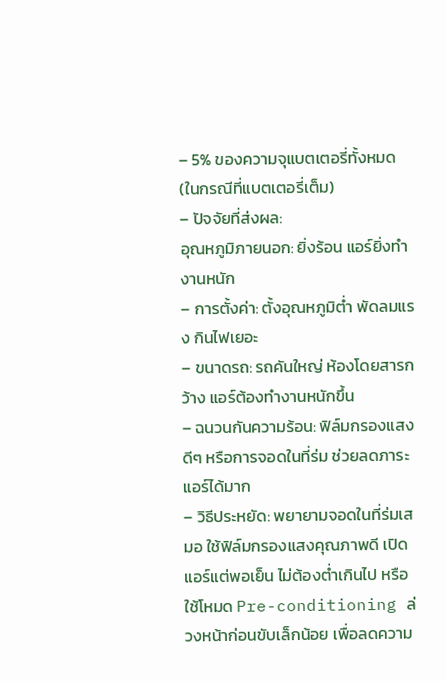– 5% ของความจุแบตเตอรี่ทั้งหมด (ในกรณีที่แบตเตอรี่เต็ม)
– ปัจจัยที่ส่งผล:
อุณหภูมิภายนอก: ยิ่งร้อน แอร์ยิ่งทำงานหนัก
– การตั้งค่า: ตั้งอุณหภูมิต่ำ พัดลมแรง กินไฟเยอะ
– ขนาดรถ: รถคันใหญ่ ห้องโดยสารกว้าง แอร์ต้องทำงานหนักขึ้น
– ฉนวนกันความร้อน: ฟิล์มกรองแสงดีๆ หรือการจอดในที่ร่ม ช่วยลดภาระแอร์ได้มาก
– วิธีประหยัด: พยายามจอดในที่ร่มเสมอ ใช้ฟิล์มกรองแสงคุณภาพดี เปิดแอร์แต่พอเย็น ไม่ต้องต่ำเกินไป หรือใช้โหมด Pre-conditioning ล่วงหน้าก่อนขับเล็กน้อย เพื่อลดความ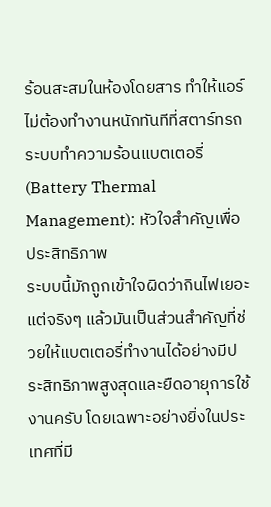ร้อนสะสมในห้องโดยสาร ทำให้แอร์ไม่ต้องทำงานหนักทันทีที่สตาร์ทรถ
ระบบทำความร้อนแบตเตอรี่ (Battery Thermal Management): หัวใจสำคัญเพื่อประสิทธิภาพ
ระบบนี้มักถูกเข้าใจผิดว่ากินไฟเยอะ แต่จริงๆ แล้วมันเป็นส่วนสำคัญที่ช่วยให้แบตเตอรี่ทำงานได้อย่างมีประสิทธิภาพสูงสุดและยืดอายุการใช้งานครับ โดยเฉพาะอย่างยิ่งในประเทศที่มี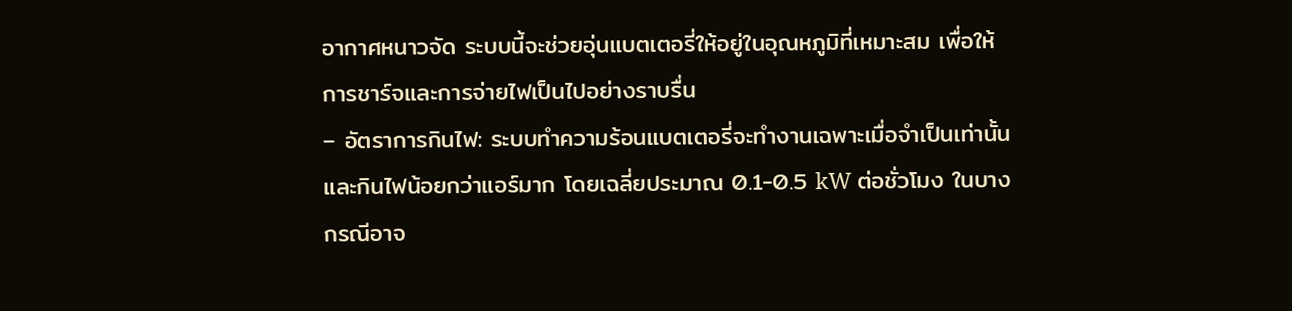อากาศหนาวจัด ระบบนี้จะช่วยอุ่นแบตเตอรี่ให้อยู่ในอุณหภูมิที่เหมาะสม เพื่อให้การชาร์จและการจ่ายไฟเป็นไปอย่างราบรื่น
– อัตราการกินไฟ: ระบบทำความร้อนแบตเตอรี่จะทำงานเฉพาะเมื่อจำเป็นเท่านั้น และกินไฟน้อยกว่าแอร์มาก โดยเฉลี่ยประมาณ 0.1-0.5 kW ต่อชั่วโมง ในบางกรณีอาจ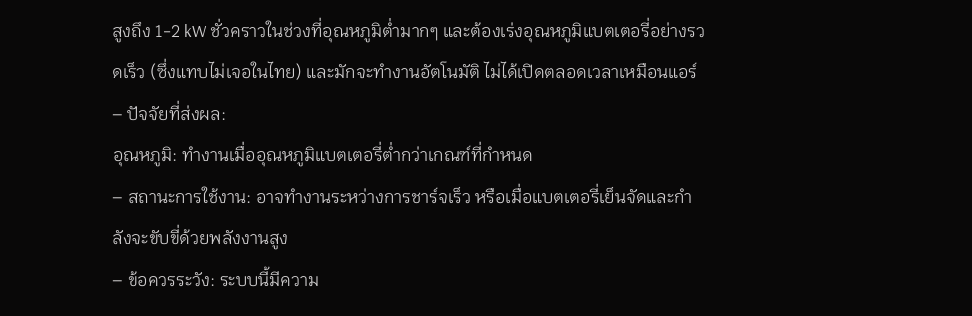สูงถึง 1-2 kW ชั่วคราวในช่วงที่อุณหภูมิต่ำมากๆ และต้องเร่งอุณหภูมิแบตเตอรี่อย่างรวดเร็ว (ซึ่งแทบไม่เจอในไทย) และมักจะทำงานอัตโนมัติ ไม่ได้เปิดตลอดเวลาเหมือนแอร์
– ปัจจัยที่ส่งผล:
อุณหภูมิ: ทำงานเมื่ออุณหภูมิแบตเตอรี่ต่ำกว่าเกณฑ์ที่กำหนด
– สถานะการใช้งาน: อาจทำงานระหว่างการชาร์จเร็ว หรือเมื่อแบตเตอรี่เย็นจัดและกำลังจะขับขี่ด้วยพลังงานสูง
– ข้อควรระวัง: ระบบนี้มีความ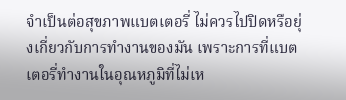จำเป็นต่อสุขภาพแบตเตอรี่ ไม่ควรไปปิดหรือยุ่งเกี่ยวกับการทำงานของมัน เพราะการที่แบตเตอรี่ทำงานในอุณหภูมิที่ไม่เห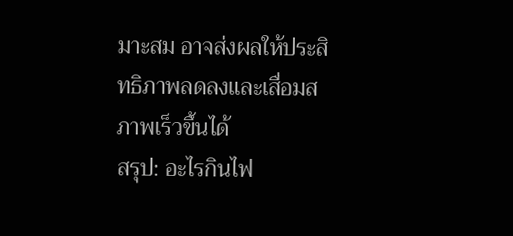มาะสม อาจส่งผลให้ประสิทธิภาพลดลงและเสื่อมสภาพเร็วขึ้นได้
สรุป: อะไรกินไฟ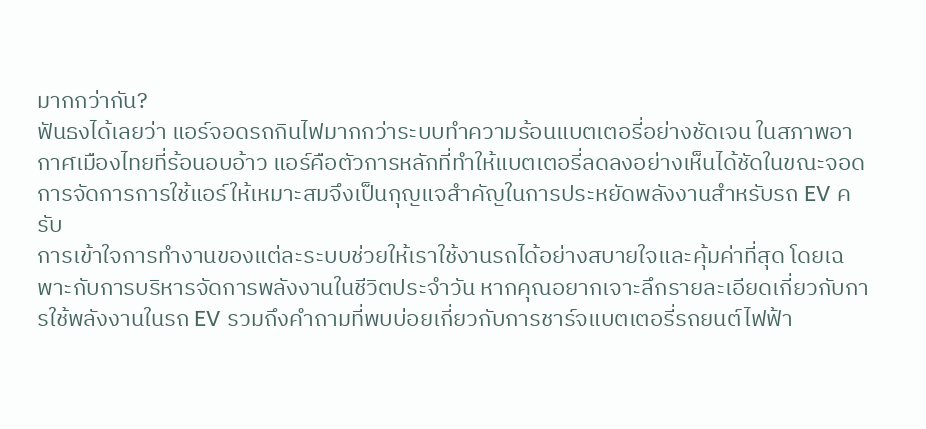มากกว่ากัน?
ฟันธงได้เลยว่า แอร์จอดรถกินไฟมากกว่าระบบทำความร้อนแบตเตอรี่อย่างชัดเจน ในสภาพอากาศเมืองไทยที่ร้อนอบอ้าว แอร์คือตัวการหลักที่ทำให้แบตเตอรี่ลดลงอย่างเห็นได้ชัดในขณะจอด การจัดการการใช้แอร์ให้เหมาะสมจึงเป็นกุญแจสำคัญในการประหยัดพลังงานสำหรับรถ EV ครับ
การเข้าใจการทำงานของแต่ละระบบช่วยให้เราใช้งานรถได้อย่างสบายใจและคุ้มค่าที่สุด โดยเฉพาะกับการบริหารจัดการพลังงานในชีวิตประจำวัน หากคุณอยากเจาะลึกรายละเอียดเกี่ยวกับการใช้พลังงานในรถ EV รวมถึงคำถามที่พบบ่อยเกี่ยวกับการชาร์จแบตเตอรี่รถยนต์ไฟฟ้า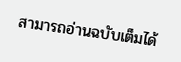สามารถอ่านฉบับเต็มได้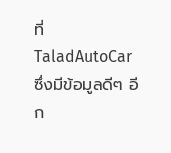ที่ TaladAutoCar ซึ่งมีข้อมูลดีๆ อีก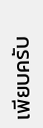เพียบครับ